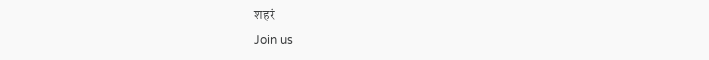शहरं
Join us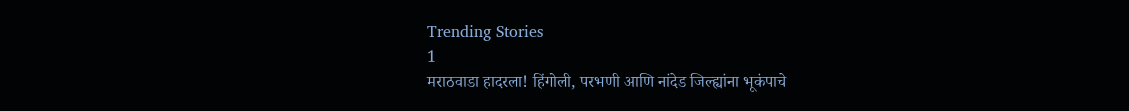Trending Stories
1
मराठवाडा हादरला! हिंगोली, परभणी आणि नांदेड जिल्ह्यांना भूकंपाचे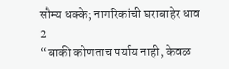सौम्य धक्के; नागरिकांची घराबाहेर धाव
2
“बाकी कोणताच पर्याय नाही, केवळ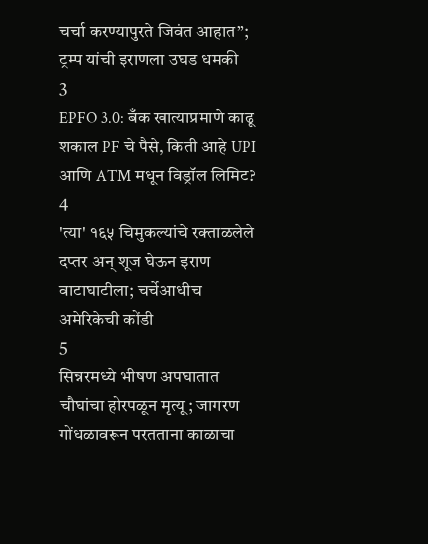चर्चा करण्यापुरते जिवंत आहात”; ट्रम्प यांची इराणला उघड धमकी
3
EPFO 3.0: बँक खात्याप्रमाणे काढू शकाल PF चे पैसे, किती आहे UPI आणि ATM मधून विड्रॉल लिमिट?
4
'त्या' १६५ चिमुकल्यांचे रक्ताळलेले दप्तर अन् शूज घेऊन इराण वाटाघाटीला; चर्चेआधीच अमेरिकेची कोंडी
5
सिन्नरमध्ये भीषण अपघातात चौघांचा होरपळून मृत्यू; जागरण गोंधळावरून परतताना काळाचा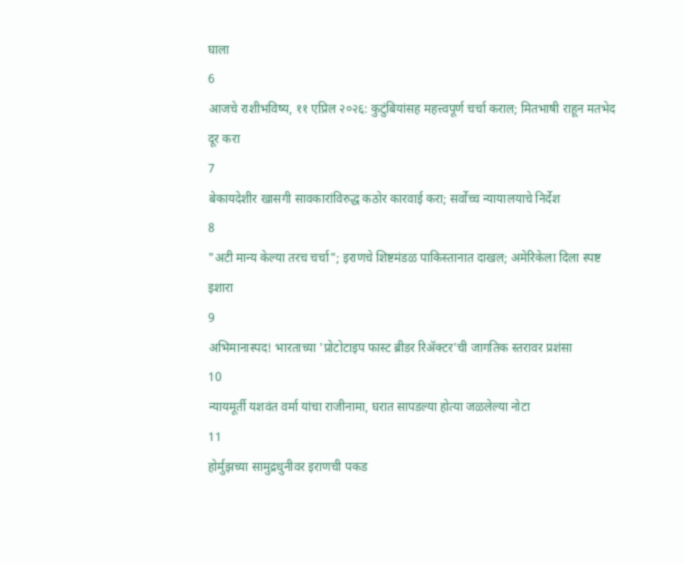घाला
6
आजचे राशीभविष्य, ११ एप्रिल २०२६: कुटुंबियांसह महत्त्वपूर्ण चर्चा कराल; मितभाषी राहून मतभेद दूर करा
7
बेकायदेशीर खासगी सावकारांविरुद्ध कठोर कारवाई करा; सर्वोच्च न्यायालयाचे निर्देश
8
"अटी मान्य केल्या तरच चर्चा"; इराणचे शिष्टमंडळ पाकिस्तानात दाखल; अमेरिकेला दिला स्पष्ट इशारा
9
अभिमानास्पद! भारताच्या 'प्रोटोटाइप फास्ट ब्रीडर रिॲक्टर'ची जागतिक स्तरावर प्रशंसा
10
न्यायमूर्ती यशवंत वर्मा यांचा राजीनामा, घरात सापडल्या होत्या जळलेल्या नोटा
11
होर्मुझच्या सामुद्रधुनीवर इराणची पकड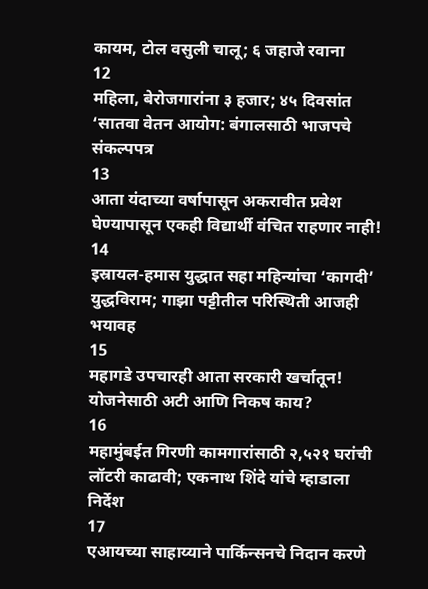कायम, टोल वसुली चालू; ६ जहाजे रवाना
12
महिला, बेरोजगारांना ३ हजार; ४५ दिवसांत ‘सातवा वेतन आयोग: बंगालसाठी भाजपचे संकल्पपत्र
13
आता यंदाच्या वर्षापासून अकरावीत प्रवेश घेण्यापासून एकही विद्यार्थी वंचित राहणार नाही!
14
इस्रायल-हमास युद्धात सहा महिन्यांचा ‘कागदी’ युद्धविराम; गाझा पट्टीतील परिस्थिती आजही भयावह
15
महागडे उपचारही आता सरकारी खर्चातून! योजनेसाठी अटी आणि निकष काय?
16
महामुंबईत गिरणी कामगारांसाठी २,५२१ घरांची लॉटरी काढावी; एकनाथ शिंदे यांचे म्हाडाला निर्देश
17
एआयच्या साहाय्याने पार्किन्सनचे निदान करणे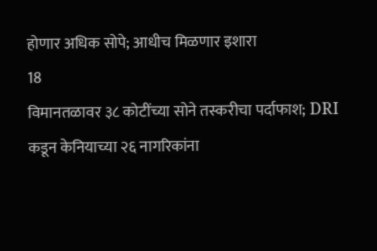होणार अधिक सोपे; आधीच मिळणार इशारा
18
विमानतळावर ३८ कोटींच्या सोने तस्करीचा पर्दाफाश; DRI कडून केनियाच्या २६ नागरिकांना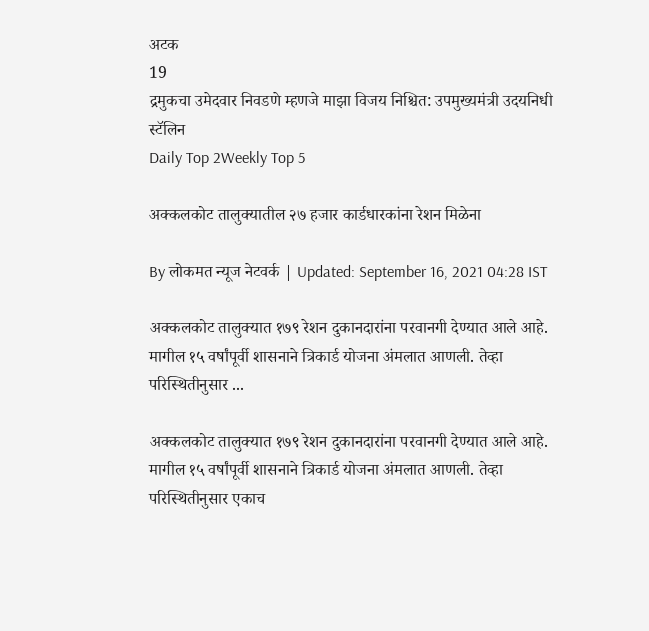अटक
19
द्रमुकचा उमेदवार निवडणे म्हणजे माझा विजय निश्चित: उपमुख्यमंत्री उदयनिधी स्टॅलिन
Daily Top 2Weekly Top 5

अक्कलकोट तालुक्यातील २७ हजार कार्डधारकांना रेशन मिळेना

By लोकमत न्यूज नेटवर्क | Updated: September 16, 2021 04:28 IST

अक्कलकोट तालुक्यात १७९ रेशन दुकानदारांना परवानगी देण्यात आले आहे. मागील १५ वर्षांपूर्वी शासनाने त्रिकार्ड योजना अंमलात आणली. तेव्हा परिस्थितीनुसार ...

अक्कलकोट तालुक्यात १७९ रेशन दुकानदारांना परवानगी देण्यात आले आहे. मागील १५ वर्षांपूर्वी शासनाने त्रिकार्ड योजना अंमलात आणली. तेव्हा परिस्थितीनुसार एकाच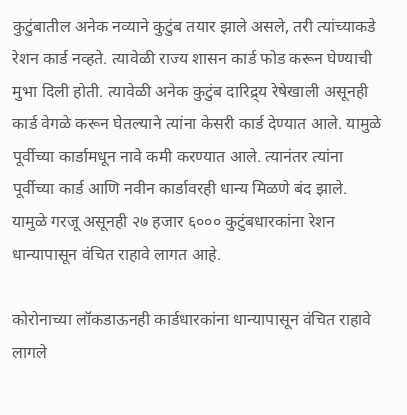कुटुंबातील अनेक नव्याने कुटुंब तयार झाले असले, तरी त्यांच्याकडे रेशन कार्ड नव्हते. त्यावेळी राज्य शासन कार्ड फोड करून घेण्याची मुभा दिली होती. त्यावेळी अनेक कुटुंब दारिद्र्य रेषेखाली असूनही कार्ड वेगळे करून घेतल्याने त्यांना केसरी कार्ड देण्यात आले. यामुळे पूर्वीच्या कार्डामधून नावे कमी करण्यात आले. त्यानंतर त्यांना पूर्वीच्या कार्ड आणि नवीन कार्डावरही धान्य मिळणे बंद झाले. यामुळे गरजू असूनही २७ हजार ६००० कुटुंबधारकांना रेशन धान्यापासून वंचित राहावे लागत आहे.

कोरोनाच्या लॉकडाऊनही कार्डधारकांना धान्यापासून वंचित राहावे लागले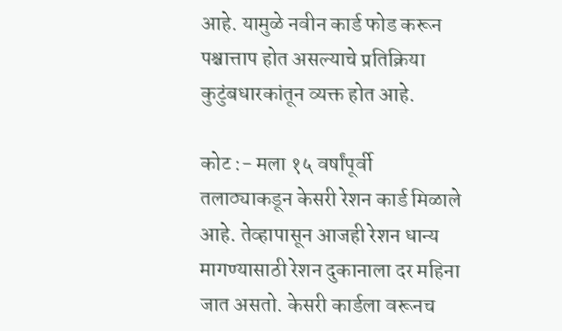आहे. यामुळे नवीन कार्ड फोड करून पश्चात्ताप होत असल्याचे प्रतिक्रिया कुटुंबधारकांतून व्यक्त होत आहे.

कोट :- मला १५ वर्षांपूर्वी तलाठ्याकडून केसरी रेशन कार्ड मिळाले आहे. तेव्हापासून आजही रेशन धान्य मागण्यासाठी रेशन दुकानाला दर महिना जात असतो. केसरी कार्डला वरूनच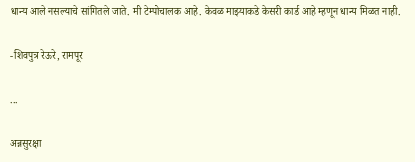धान्य आले नसल्याचे सांगितले जाते. मी टेम्पोचालक आहे. केवळ माझ्याकडे केसरी कार्ड आहे म्हणून धान्य मिळत नाही.

-शिवपुत्र रेऊरे, रामपूर

...

अन्नसुरक्षा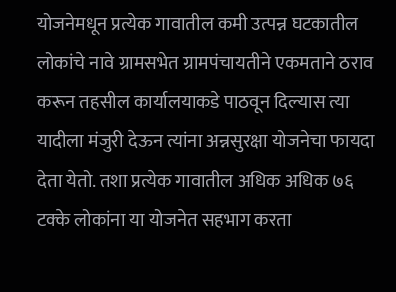योजनेमधून प्रत्येक गावातील कमी उत्पन्न घटकातील लोकांचे नावे ग्रामसभेत ग्रामपंचायतीने एकमताने ठराव करून तहसील कार्यालयाकडे पाठवून दिल्यास त्या यादीला मंजुरी देऊन त्यांना अन्नसुरक्षा योजनेचा फायदा देता येतो. तशा प्रत्येक गावातील अधिक अधिक ७६ टक्के लोकांना या योजनेत सहभाग करता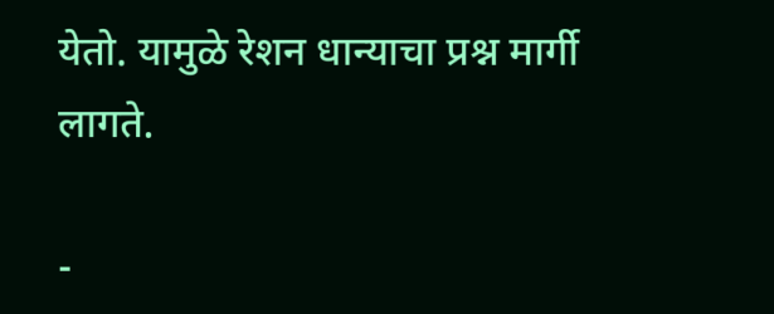येतो. यामुळे रेशन धान्याचा प्रश्न मार्गी लागते.

-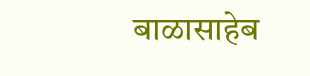बाळासाहेब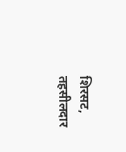शिरसट, तहसीलदार